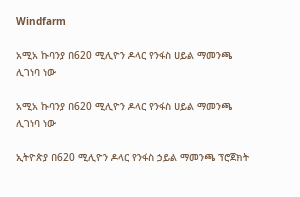Windfarm

አሚአ ኩባንያ በ620 ሚሊዮን ዶላር የንፋስ ሀይል ማመንጫ ሊገነባ ነው

አሚአ ኩባንያ በ620 ሚሊዮን ዶላር የንፋስ ሀይል ማመንጫ ሊገነባ ነው

ኢትዮጵያ በ620 ሚሊዮን ዶላር የንፋስ ኃይል ማመንጫ ፕሮጀክት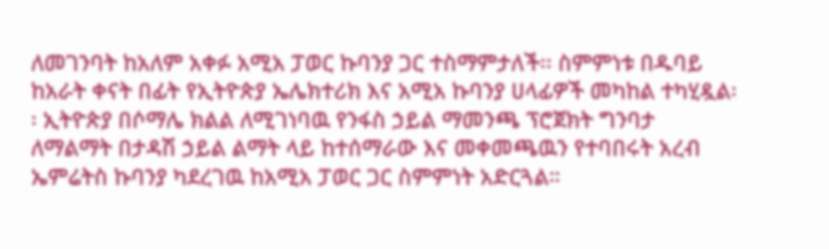ለመገንባት ከአለም አቀፉ አሚአ ፓወር ኩባንያ ጋር ተስማምታለች፡፡ ስምምነቱ በዱባይ ከአራት ቀናት በፊት የኢትዮጵያ ኤሌክተሪክ እና አሚአ ኩባንያ ሀላፊዎች መካከል ተካሂዷል፡፡ ኢትዮጵያ በሶማሌ ክልል ለሚገነባዉ የንፋስ ኃይል ማመንጫ ፕሮጀክት ግንባታ ለማልማት በታዳሽ ኃይል ልማት ላይ ከተሰማራው እና መቀመጫዉን የተባበሩት አረብ ኤምሬትስ ኩባንያ ካደረገዉ ከአሚአ ፓወር ጋር ስምምነት አድርጓል።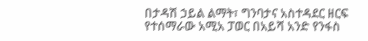በታዳሽ ኃይል ልማት፣ ግንባታና አስተዳደር ዘርፍ የተሰማራው አሚአ ፓወር በአይሻ አንድ የንፋስ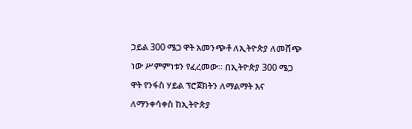ኃይል 300 ሜጋ ዋት አመንጭቶ ለኢትዮጵያ ለመሸጭ ነው ሥምምነቱን የፈረመው። በኢትዮጵያ 300 ሜጋ ዋት የንፋስ ሃይል ፕሮጀክትን ለማልማት እና ለማንቀሳቀስ ከኢትዮጵያ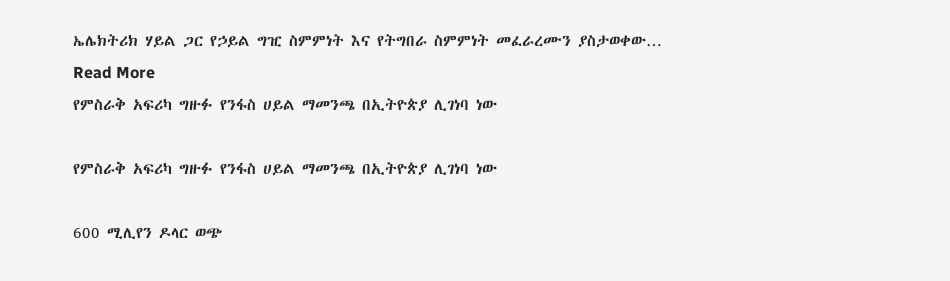ኤሌክትሪክ ሃይል ጋር የኃይል ግዢ ስምምነት እና የትግበራ ስምምነት መፈራረሙን ያስታወቀው…
Read More
የምስራቅ አፍሪካ ግዙፉ የንፋስ ሀይል ማመንጫ በኢትዮጵያ ሊገነባ ነው

የምስራቅ አፍሪካ ግዙፉ የንፋስ ሀይል ማመንጫ በኢትዮጵያ ሊገነባ ነው

600 ሚሊየን ዶላር ወጭ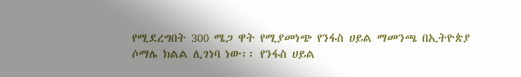የሚደረግበት 300 ሜጋ ዋት የሚያመነጭ የንፋስ ሀይል ማመንጫ በኢትዮጵያ ሶማሌ ክልል ሊገነባ ነው፡፡ የንፋስ ሀይል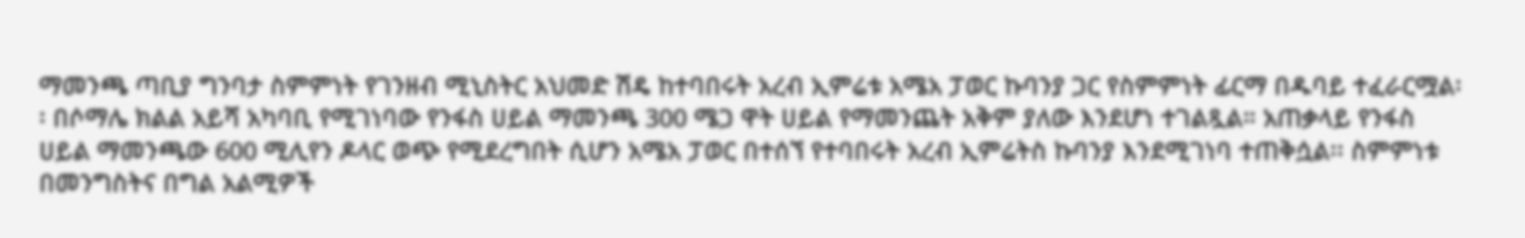ማመንጫ ጣቢያ ግንባታ ስምምነት የገንዘብ ሚኒስትር አህመድ ሽዴ ከተባበሩት አረብ ኢምሬቱ አሜአ ፓወር ኩባንያ ጋር የስምምነት ፊርማ በዱባይ ተፈራርሟል፡፡ በሶማሌ ክልል አይሻ አካባቢ የሚገነባው የንፋስ ሀይል ማመንጫ 300 ሜጋ ዋት ሀይል የማመንጨት አቅም ያለው እንደሆነ ተገልጿል። አጠቃላይ የንፋስ ሀይል ማመንጫው 600 ሚሊየን ዶላር ወጭ የሚደረግበት ሲሆን አሜአ ፓወር በተሰኘ የተባበሩት አረብ ኢምሬትስ ኩባንያ እንደሚገነባ ተጠቅሷል፡፡ ስምምነቱ በመንግስትና በግል አልሚዎች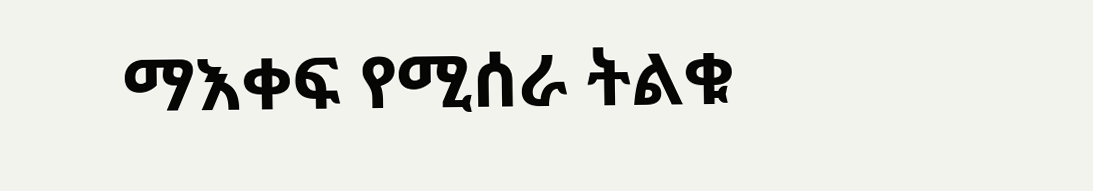ማእቀፍ የሚሰራ ትልቁ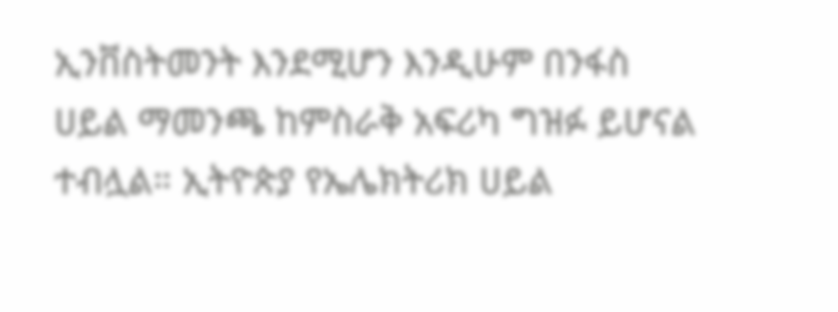ኢንቨስትመንት እንደሚሆን እንዲሁም በንፋስ ሀይል ማመንጫ ከምስራቅ አፍሪካ ግዝፉ ይሆናል ተብሏል። ኢትዮጵያ የኤሌክትሪክ ሀይል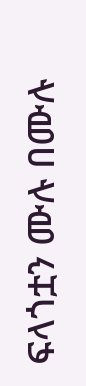ፍላጎቷን ሙሉ በሙሉ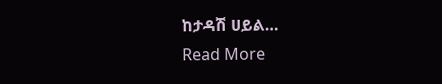ከታዳሽ ሀይል…
Read More